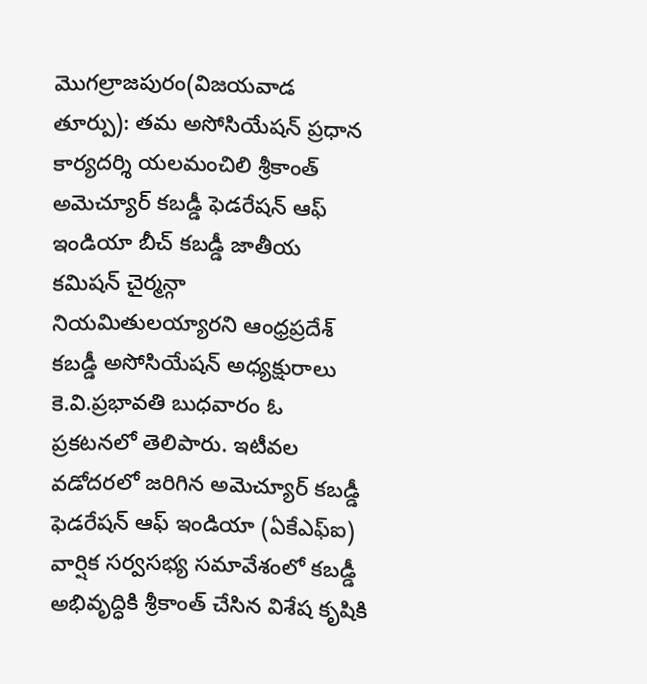మొగల్రాజపురం(విజయవాడ తూర్పు): తమ అసోసియేషన్ ప్రధాన కార్యదర్శి యలమంచిలి శ్రీకాంత్ అమెచ్యూర్ కబడ్డీ ఫెడరేషన్ ఆఫ్ ఇండియా బీచ్ కబడ్డీ జాతీయ కమిషన్ చైర్మన్గా నియమితులయ్యారని ఆంధ్రప్రదేశ్ కబడ్డీ అసోసియేషన్ అధ్యక్షురాలు కె.వి.ప్రభావతి బుధవారం ఓ ప్రకటనలో తెలిపారు. ఇటీవల వడోదరలో జరిగిన అమెచ్యూర్ కబడ్డీ ఫెడరేషన్ ఆఫ్ ఇండియా (ఏకేఎఫ్ఐ) వార్షిక సర్వసభ్య సమావేశంలో కబడ్డీ అభివృద్ధికి శ్రీకాంత్ చేసిన విశేష కృషికి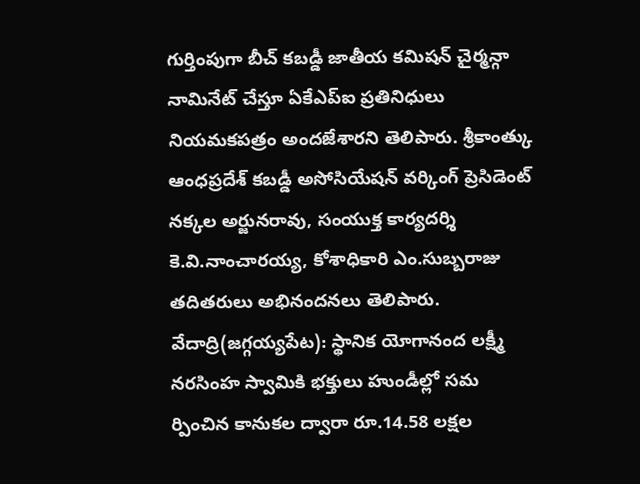గుర్తింపుగా బీచ్ కబడ్డీ జాతీయ కమిషన్ చైర్మన్గా నామినేట్ చేస్తూ ఏకేఎప్ఐ ప్రతినిధులు నియమకపత్రం అందజేశారని తెలిపారు. శ్రీకాంత్కు ఆంధప్రదేశ్ కబడ్డీ అసోసియేషన్ వర్కింగ్ ప్రెసిడెంట్ నక్కల అర్జునరావు, సంయుక్త కార్యదర్శి కె.వి.నాంచారయ్య, కోశాధికారి ఎం.సుబ్బరాజు తదితరులు అభినందనలు తెలిపారు.
వేదాద్రి(జగ్గయ్యపేట): స్థానిక యోగానంద లక్ష్మీ నరసింహ స్వామికి భక్తులు హుండీల్లో సమ ర్పించిన కానుకల ద్వారా రూ.14.58 లక్షల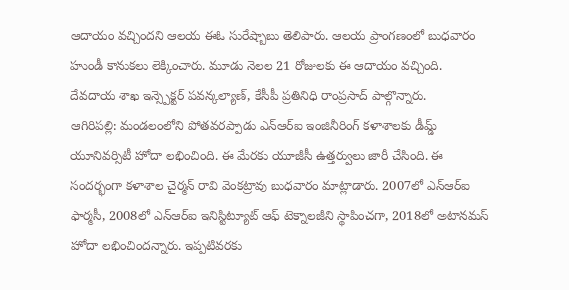ఆదాయం వచ్చిందని ఆలయ ఈఓ సురేష్బాబు తెలిపారు. ఆలయ ప్రాంగణంలో బుధవారం హుండీ కానుకలు లెక్కించారు. మూడు నెలల 21 రోజులకు ఈ ఆదాయం వచ్చింది. దేవదాయ శాఖ ఇన్స్పెక్టర్ పవన్కల్యాణ్, కేసీపీ ప్రతినిధి రాంప్రసాద్ పాల్గొన్నారు.
ఆగిరిపల్లి: మండలంలోని పోతవరప్పాడు ఎన్ఆర్ఐ ఇంజినీరింగ్ కళాశాలకు డీమ్డ్ యూనివర్సిటీ హోదా లభించింది. ఈ మేరకు యూజీసీ ఉత్తర్వులు జారీ చేసింది. ఈ సందర్భంగా కళాశాల చైర్మన్ రావి వెంకట్రావు బుధవారం మాట్లాడారు. 2007లో ఎన్ఆర్ఐ ఫార్మసీ, 2008లో ఎన్ఆర్ఐ ఇనిస్టిట్యూట్ ఆఫ్ టెక్నాలజీని స్థాపించగా, 2018లో అటానమస్ హోదా లభించిందన్నారు. ఇప్పటివరకు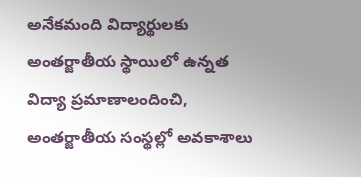అనేకమంది విద్యార్థులకు అంతర్జాతీయ స్థాయిలో ఉన్నత విద్యా ప్రమాణాలందించి, అంతర్జాతీయ సంస్థల్లో అవకాశాలు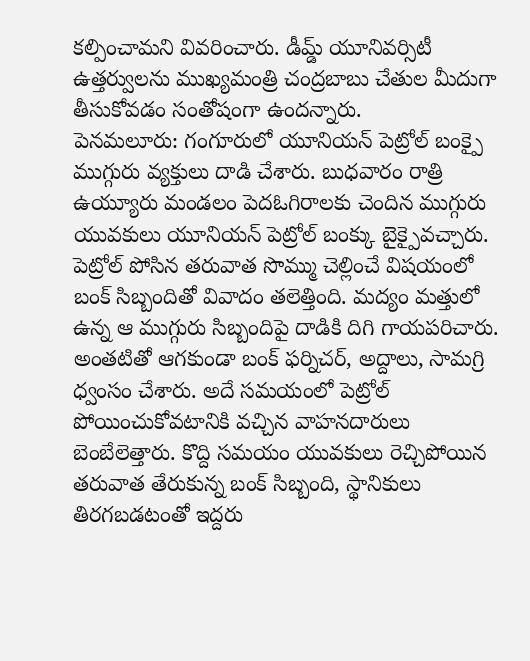కల్పించామని వివరించారు. డీమ్డ్ యూనివర్సిటీ ఉత్తర్వులను ముఖ్యమంత్రి చంద్రబాబు చేతుల మీదుగా తీసుకోవడం సంతోషంగా ఉందన్నారు.
పెనమలూరు: గంగూరులో యూనియన్ పెట్రోల్ బంక్పై ముగ్గురు వ్యక్తులు దాడి చేశారు. బుధవారం రాత్రి ఉయ్యూరు మండలం పెదఓగిరాలకు చెందిన ముగ్గురు యువకులు యూనియన్ పెట్రోల్ బంక్కు బైక్పైవచ్చారు. పెట్రోల్ పోసిన తరువాత సొమ్ము చెల్లించే విషయంలో బంక్ సిబ్బందితో వివాదం తలెత్తింది. మద్యం మత్తులో ఉన్న ఆ ముగ్గురు సిబ్బందిపై దాడికి దిగి గాయపరిచారు. అంతటితో ఆగకుండా బంక్ ఫర్నిచర్, అద్దాలు, సామగ్రి ధ్వంసం చేశారు. అదే సమయంలో పెట్రోల్ పోయించుకోవటానికి వచ్చిన వాహనదారులు బెంబేలెత్తారు. కొద్ది సమయం యువకులు రెచ్చిపోయిన తరువాత తేరుకున్న బంక్ సిబ్బంది, స్థానికులు తిరగబడటంతో ఇద్దరు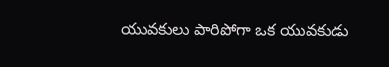యువకులు పారిపోగా ఒక యువకుడు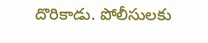దొరికాడు. పోలీసులకు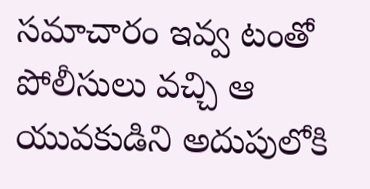సమాచారం ఇవ్వ టంతో పోలీసులు వచ్చి ఆ యువకుడిని అదుపులోకి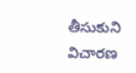తీసుకుని విచారణ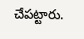చేపట్టారు.